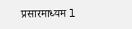प्रसारमाध्यम l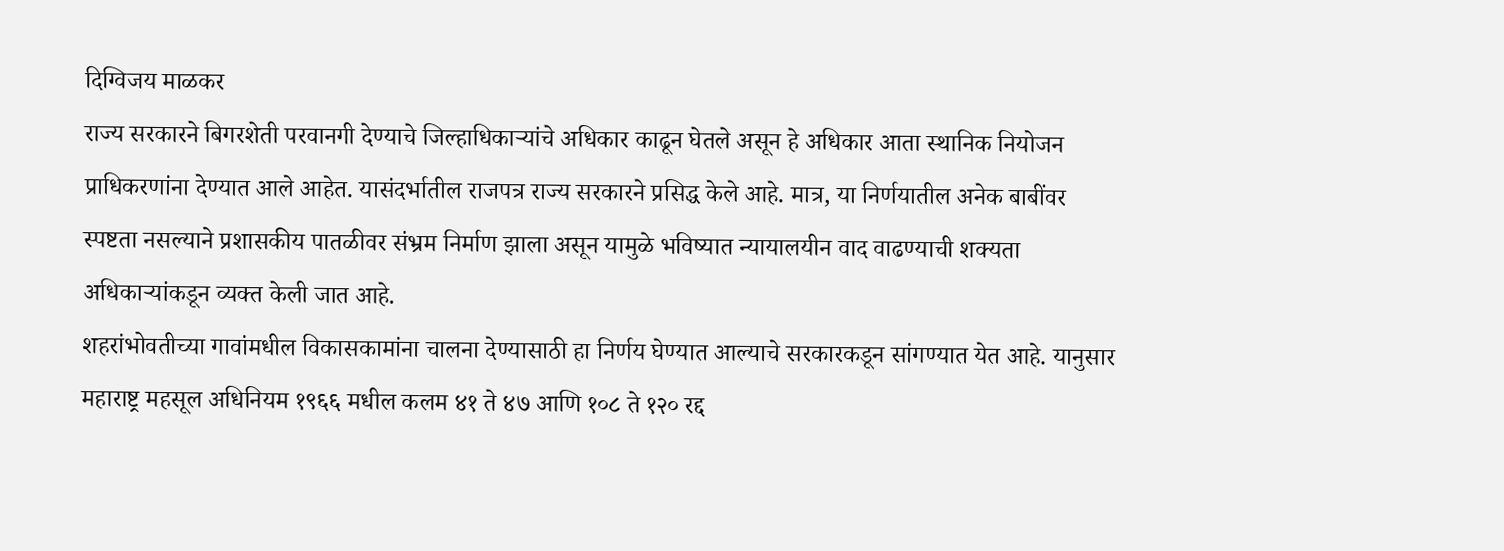दिग्विजय माळकर
राज्य सरकारने बिगरशेती परवानगी देण्याचे जिल्हाधिकाऱ्यांचे अधिकार काढून घेतले असून हे अधिकार आता स्थानिक नियोजन प्राधिकरणांना देण्यात आले आहेत. यासंदर्भातील राजपत्र राज्य सरकारने प्रसिद्ध केले आहे. मात्र, या निर्णयातील अनेक बाबींवर स्पष्टता नसल्याने प्रशासकीय पातळीवर संभ्रम निर्माण झाला असून यामुळे भविष्यात न्यायालयीन वाद वाढण्याची शक्यता अधिकाऱ्यांकडून व्यक्त केली जात आहे.
शहरांभोवतीच्या गावांमधील विकासकामांना चालना देण्यासाठी हा निर्णय घेण्यात आल्याचे सरकारकडून सांगण्यात येत आहे. यानुसार महाराष्ट्र महसूल अधिनियम १९६६ मधील कलम ४१ ते ४७ आणि १०८ ते १२० रद्द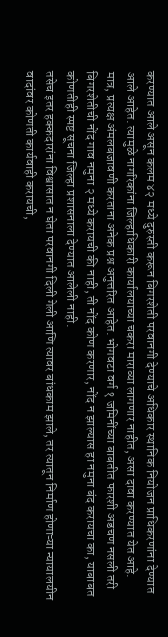करण्यात आले असून कलम ४२ मध्ये दुरुस्ती करून बिगरशेती परवानगी देण्याचे अधिकार स्थानिक नियोजन प्राधिकरणांना देण्यात आले आहेत. त्यामुळे नागरिकांना जिल्हाधिकारी कार्यालयाच्या चकरा माराव्या लागणार नाहीत, असा दावा करण्यात येत आहे.
मात्र, प्रत्यक्ष अंमलबजावणी करताना अनेक प्रश्न अनुत्तरित आहेत. भोगवटा वर्ग १ जमिनींच्या बाबतीत फारशी अडचण नसली तरी बिगरशेतीची नोंद गाव नमुना २ मध्ये करायची की नाही, ती नोंद कोण करणार, नोंद न झाल्यास हा नमुना बंद करायचा का, याबाबत कोणतीही स्पष्ट सूचना जिल्हा प्रशासनाला देण्यात आलेली नाही.
तसेच इतर हक्कदारांना विश्वासात न घेता परवानगी दिली गेली आणि त्यावर बांधकाम झाले, तर त्यातून निर्माण होणाऱ्या न्यायालयीन वादांवर कोणती कार्यवाही करायची,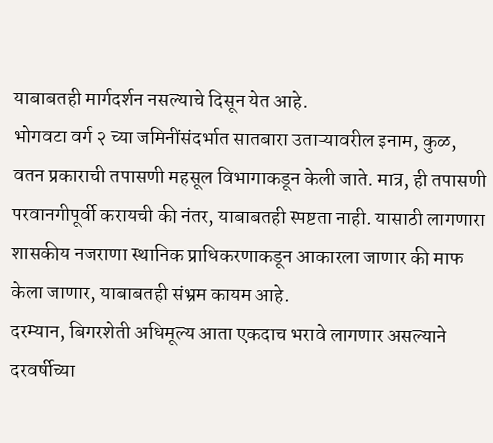याबाबतही मार्गदर्शन नसल्याचे दिसून येत आहे.
भोगवटा वर्ग २ च्या जमिनींसंदर्भात सातबारा उताऱ्यावरील इनाम, कुळ, वतन प्रकाराची तपासणी महसूल विभागाकडून केली जाते. मात्र, ही तपासणी परवानगीपूर्वी करायची की नंतर, याबाबतही स्पष्टता नाही. यासाठी लागणारा शासकीय नजराणा स्थानिक प्राधिकरणाकडून आकारला जाणार की माफ केला जाणार, याबाबतही संभ्रम कायम आहे.
दरम्यान, बिगरशेती अधिमूल्य आता एकदाच भरावे लागणार असल्याने दरवर्षीच्या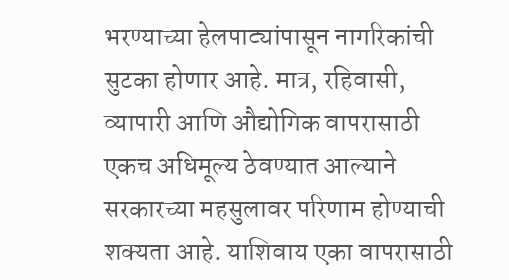भरण्याच्या हेलपाट्यांपासून नागरिकांची सुटका होणार आहे. मात्र, रहिवासी, व्यापारी आणि औद्योगिक वापरासाठी एकच अधिमूल्य ठेवण्यात आल्याने सरकारच्या महसुलावर परिणाम होण्याची शक्यता आहे. याशिवाय एका वापरासाठी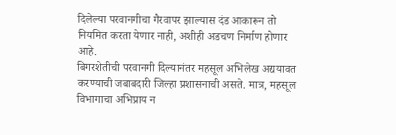दिलेल्या परवानगीचा गैरवापर झाल्यास दंड आकारून तो नियमित करता येणार नाही, अशीही अडचण निर्माण होणार आहे.
बिगरशेतीची परवानगी दिल्यानंतर महसूल अभिलेख अद्ययावत करण्याची जबाबदारी जिल्हा प्रशासनाची असते. मात्र, महसूल विभागाचा अभिप्राय न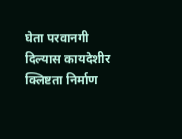घेता परवानगी दिल्यास कायदेशीर क्लिष्टता निर्माण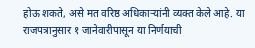होऊ शकते, असे मत वरिष्ठ अधिकाऱ्यांनी व्यक्त केले आहे. या राजपत्रानुसार १ जानेवारीपासून या निर्णयाची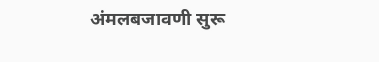अंमलबजावणी सुरू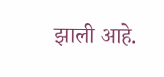झाली आहे.